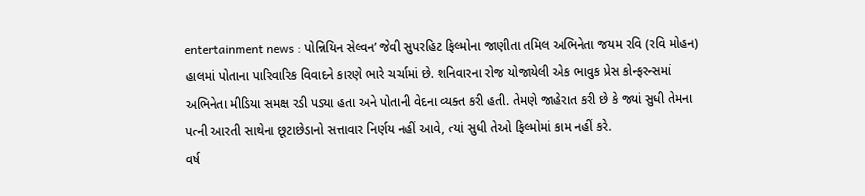entertainment news : પોન્નિયિન સેલ્વન’ જેવી સુપરહિટ ફિલ્મોના જાણીતા તમિલ અભિનેતા જયમ રવિ (રવિ મોહન) હાલમાં પોતાના પારિવારિક વિવાદને કારણે ભારે ચર્ચામાં છે. શનિવારના રોજ યોજાયેલી એક ભાવુક પ્રેસ કોન્ફરન્સમાં અભિનેતા મીડિયા સમક્ષ રડી પડ્યા હતા અને પોતાની વેદના વ્યક્ત કરી હતી. તેમણે જાહેરાત કરી છે કે જ્યાં સુધી તેમના પત્ની આરતી સાથેના છૂટાછેડાનો સત્તાવાર નિર્ણય નહીં આવે, ત્યાં સુધી તેઓ ફિલ્મોમાં કામ નહીં કરે.
વર્ષ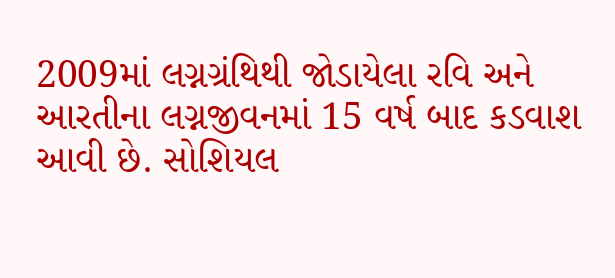2009માં લગ્નગ્રંથિથી જોડાયેલા રવિ અને આરતીના લગ્નજીવનમાં 15 વર્ષ બાદ કડવાશ આવી છે. સોશિયલ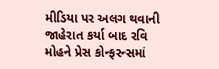મીડિયા પર અલગ થવાની જાહેરાત કર્યા બાદ રવિ મોહને પ્રેસ કોન્ફરન્સમાં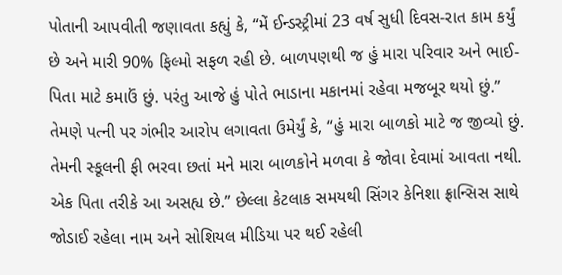પોતાની આપવીતી જણાવતા કહ્યું કે, “મેં ઈન્ડસ્ટ્રીમાં 23 વર્ષ સુધી દિવસ-રાત કામ કર્યું છે અને મારી 90% ફિલ્મો સફળ રહી છે. બાળપણથી જ હું મારા પરિવાર અને ભાઈ-પિતા માટે કમાઉં છું. પરંતુ આજે હું પોતે ભાડાના મકાનમાં રહેવા મજબૂર થયો છું.”
તેમણે પત્ની પર ગંભીર આરોપ લગાવતા ઉમેર્યું કે, “હું મારા બાળકો માટે જ જીવ્યો છું. તેમની સ્કૂલની ફી ભરવા છતાં મને મારા બાળકોને મળવા કે જોવા દેવામાં આવતા નથી. એક પિતા તરીકે આ અસહ્ય છે.” છેલ્લા કેટલાક સમયથી સિંગર કેનિશા ફ્રાન્સિસ સાથે જોડાઈ રહેલા નામ અને સોશિયલ મીડિયા પર થઈ રહેલી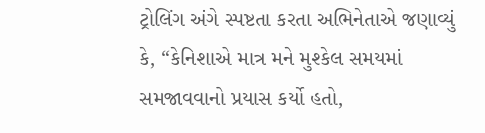ટ્રોલિંગ અંગે સ્પષ્ટતા કરતા અભિનેતાએ જણાવ્યું કે, “કેનિશાએ માત્ર મને મુશ્કેલ સમયમાં સમજાવવાનો પ્રયાસ કર્યો હતો,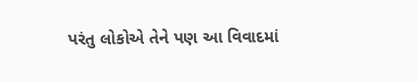પરંતુ લોકોએ તેને પણ આ વિવાદમાં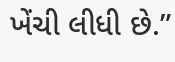ખેંચી લીધી છે.”